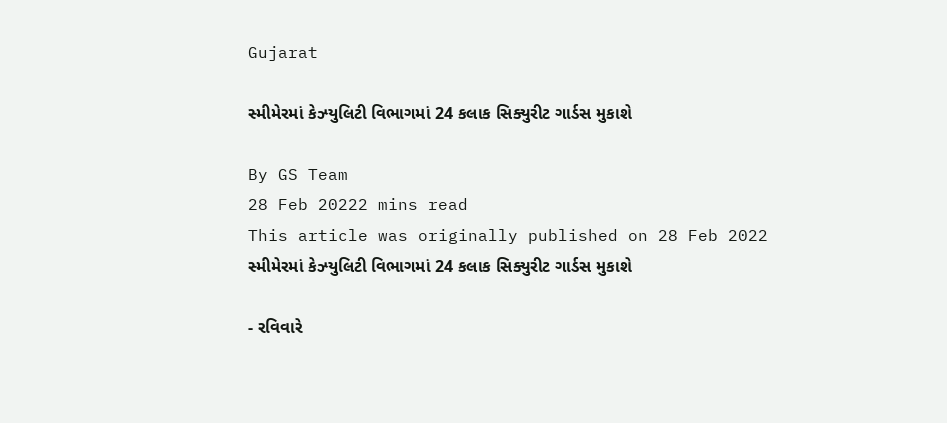Gujarat

સ્મીમેરમાં કેઝ્યુલિટી વિભાગમાં 24 કલાક સિક્યુરીટ ગાર્ડસ મુકાશે

By GS Team
28 Feb 20222 mins read
This article was originally published on 28 Feb 2022
સ્મીમેરમાં કેઝ્યુલિટી વિભાગમાં 24 કલાક સિક્યુરીટ ગાર્ડસ મુકાશે

- રવિવારે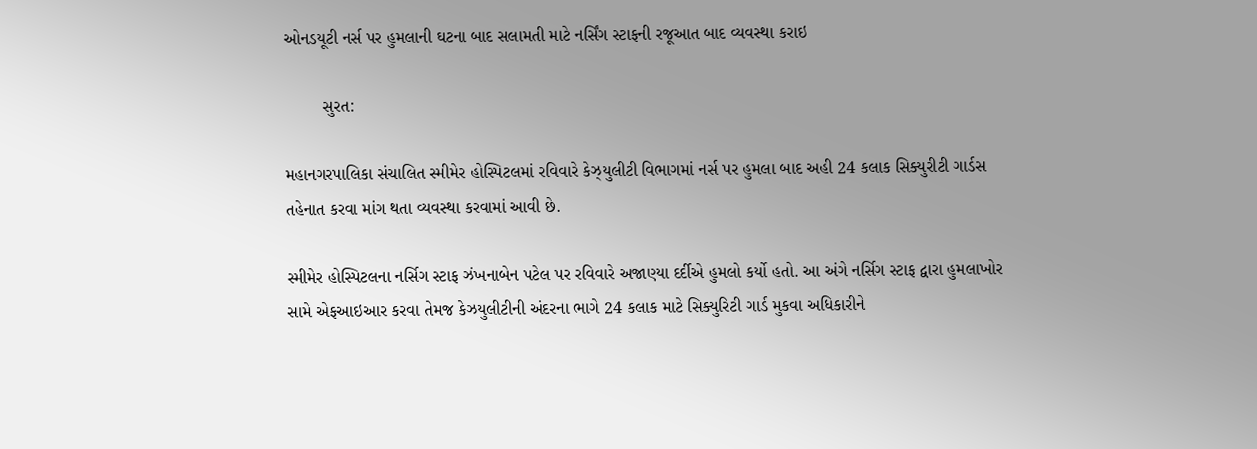ઓનડયૂટી નર્સ પર હુમલાની ઘટના બાદ સલામતી માટે નર્સિંગ સ્ટાફની રજૂઆત બાદ વ્યવસ્થા કરાઇ

        સુરત:

મહાનગરપાલિકા સંચાલિત સ્મીમેર હોસ્પિટલમાં રવિવારે કેઝ્યુલીટી વિભાગમાં નર્સ પર હુમલા બાદ અહી 24 કલાક સિક્યુરીટી ગાર્ડસ તહેનાત કરવા માંગ થતા વ્યવસ્થા કરવામાં આવી છે.

સ્મીમેર હોસ્પિટલના નર્સિગ સ્ટાફ ઝંખનાબેન પટેલ પર રવિવારે અજાણ્યા દર્દીએ હુમલો કર્યો હતો. આ અંગે નર્સિગ સ્ટાફ દ્વારા હુમલાખોર સામે એફઆઇઆર કરવા તેમજ કેઝયુલીટીની અંદરના ભાગે 24 કલાક માટે સિક્યુરિટી ગાર્ડ મુકવા અધિકારીને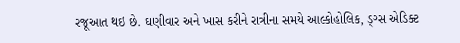રજૂઆત થઇ છે. ઘણીવાર અને ખાસ કરીને રાત્રીના સમયે આલ્કોહોલિક, ડ્ગ્સ એડિક્ટ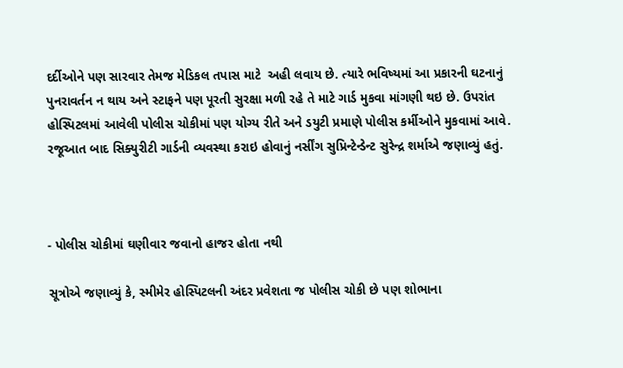દર્દીઓને પણ સારવાર તેમજ મેડિકલ તપાસ માટે  અહી લવાય છે. ત્યારે ભવિષ્યમાં આ પ્રકારની ઘટનાનું પુનરાવર્તન ન થાય અને સ્ટાફને પણ પૂરતી સુરક્ષા મળી રહે તે માટે ગાર્ડ મુકવા માંગણી થઇ છે. ઉપરાંત હોસ્પિટલમાં આવેલી પોલીસ ચોકીમાં પણ યોગ્ય રીતે અને ડયુટી પ્રમાણે પોલીસ કર્મીઓને મુકવામાં આવે. રજૂઆત બાદ સિક્યુરીટી ગાર્ડની વ્યવસ્થા કરાઇ હોવાનું નર્સીંગ સુપ્રિન્ટેન્ડેન્ટ સુરેન્દ્ર શર્માએ જણાવ્યું હતું.



- પોલીસ ચોકીમાં ઘણીવાર જવાનો હાજર હોતા નથી

સૂત્રોએ જણાવ્યું કે, સ્મીમેર હોસ્પિટલની અંદર પ્રવેશતા જ પોલીસ ચોકી છે પણ શોભાના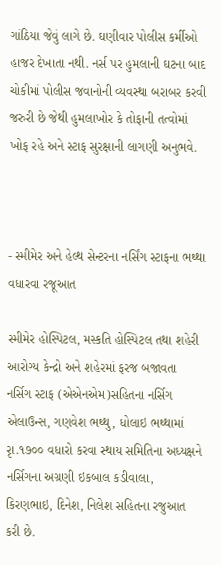ગાંઠિયા જેવું લાગે છે. ઘણીવાર પોલીસ કર્મીઓ હાજર દેખાતા નથી. નર્સ પર હુમલાની ઘટના બાદ ચોકીમાં પોલીસ જવાનોની વ્યવસ્થા બરાબર કરવી જરુરી છે જેથી હુમલાખોર કે તોફાની તત્વોમાં ખોફ રહે અને સ્ટાફ સુરક્ષાની લાગણી અનુભવે.



- સ્મીમેર અને હેલ્થ સેન્ટરના નર્સિંગ સ્ટાફના ભથ્થા વધારવા રજૂઆત

સ્મીમેર હોસ્પિટલ, મસ્કતિ હોસ્પિટલ તથા શહેરી આરોગ્ય કેન્દ્રો અને શહેરમાં ફરજ બજાવતા નર્સિગ સ્ટાફ (એએનએમ)સહિતના નર્સિગ એલાઉન્સ, ગણવેશ ભથ્થુ, ધોલાઇ ભથ્થામાં રૃા.૧૭૦૦ વધારો કરવા સ્થાય સમિતિના અધ્યક્ષને નર્સિગના અગ્રણી ઇકબાલ કડીવાલા, કિરણભાઇ, દિનેશ, નિલેશ સહિતના રજુઆત કરી છે.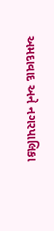અમદાવાદ અને નગરપાલિકા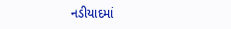નડીયાદમાં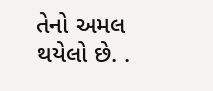તેનો અમલ થયેલો છે. .